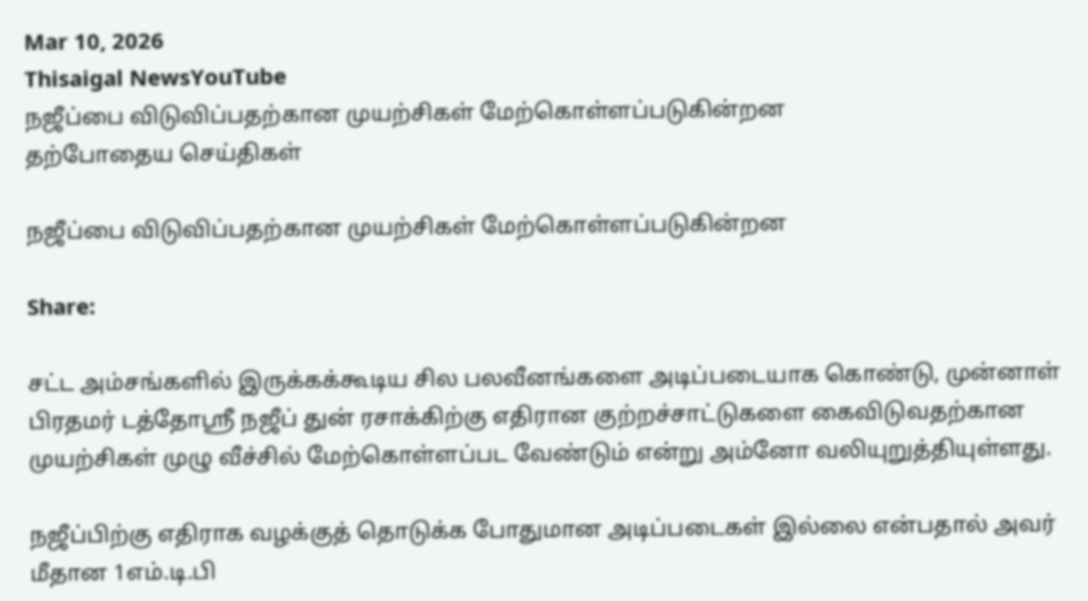Mar 10, 2026
Thisaigal NewsYouTube
நஜீப்பை விடுவிப்பதற்கான முயற்சிகள் மேற்கொள்ளப்படுகின்றன
தற்போதைய செய்திகள்

நஜீப்பை விடுவிப்பதற்கான முயற்சிகள் மேற்கொள்ளப்படுகின்றன

Share:

சட்ட அம்சங்களில் இருக்கக்கூடிய சில பலவீனங்களை அடிப்படையாக கொண்டு, முன்னாள் பிரதமர் டத்தோஸ்ரீ நஜீப் துன் ரசாக்கிற்கு எதிரான குற்றச்சாட்டுகளை கைவிடுவதற்கான முயற்சிகள் முழு வீச்சில் மேற்கொள்ளப்பட வேண்டும் என்று அம்னோ வலியுறுத்தியுள்ளது.

நஜீப்பிற்கு எதிராக வழக்குத் தொடுக்க போதுமான அடிப்படைகள் இல்லை என்பதால் அவர் மீதான 1எம்.டி.பி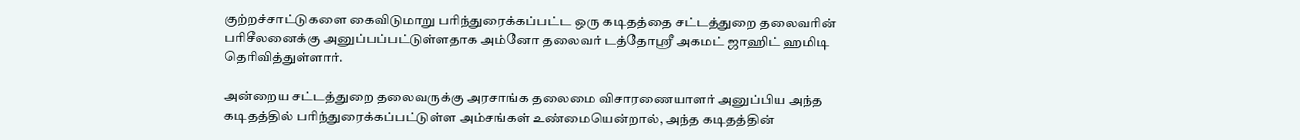குற்றச்சாட்டுகளை கைவிடுமாறு பரிந்துரைக்கப்பட்ட ஒரு கடிதத்தை சட்டத்துறை தலைவரின் பரிசீலனைக்கு அனுப்பப்பட்டுள்ளதாக அம்னோ தலைவர் டத்தோஸ்ரீ அகமட் ஜாஹிட் ஹமிடி தெரிவித்துள்ளார்.

அன்றைய சட்டத்துறை தலைவருக்கு அரசாங்க தலைமை விசாரணையாளர் அனுப்பிய அந்த கடிதத்தில் பரிந்துரைக்கப்பட்டுள்ள அம்சங்கள் உண்மையென்றால், அந்த கடிதத்தின்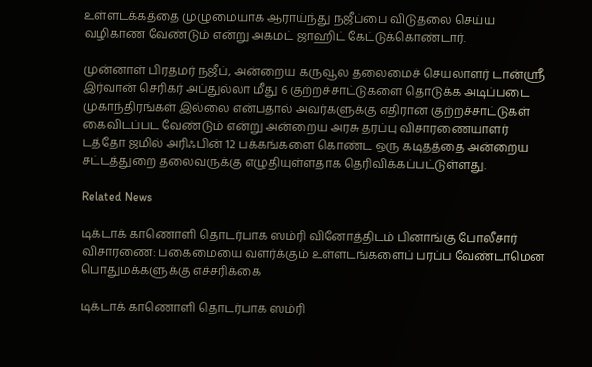உள்ளடக்கத்தை முழுமையாக ஆராய்ந்து நஜீப்பை விடுதலை செய்ய வழிகாண வேண்டும் என்று அகமட் ஜாஹிட் கேட்டுக்கொண்டார்.

முன்னாள் பிரதமர் நஜீப், அன்றைய கருவூல தலைமைச் செயலாளர் டான்ஸ்ரீ இர்வான் செரிகர் அப்துல்லா மீது 6 குற்றச்சாட்டுகளை தொடுக்க அடிப்படை முகாந்திரங்கள் இல்லை என்பதால் அவர்களுக்கு எதிரான குற்றச்சாட்டுகள் கைவிடப்பட வேண்டும் என்று அன்றைய அரசு தரப்பு விசாரணையாளர் டத்தோ ஜமில் அரிஃபின் 12 பக்கங்களை கொண்ட ஒரு கடிதத்தை அன்றைய சட்டத்துறை தலைவருக்கு எழுதியுள்ளதாக தெரிவிக்கப்பட்டுள்ளது.

Related News

டிக்டாக் காணொளி தொடர்பாக ஸம்ரி வினோத்திடம் பினாங்கு போலீசார் விசாரணை: பகைமையை வளர்க்கும் உள்ளடங்களைப் பரப்ப வேண்டாமென பொதுமக்களுக்கு எச்சரிக்கை

டிக்டாக் காணொளி தொடர்பாக ஸம்ரி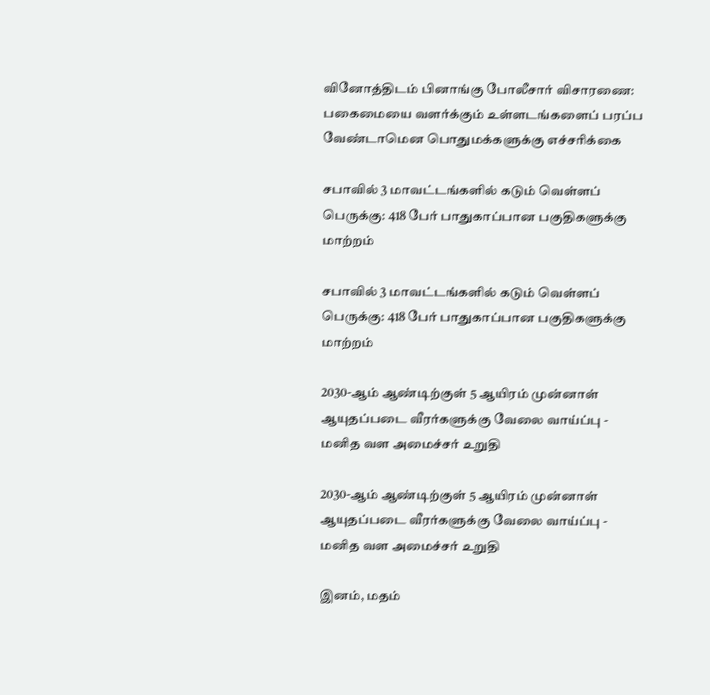வினோத்திடம் பினாங்கு போலீசார் விசாரணை: பகைமையை வளர்க்கும் உள்ளடங்களைப் பரப்ப வேண்டாமென பொதுமக்களுக்கு எச்சரிக்கை

சபாவில் 3 மாவட்டங்களில் கடும் வெள்ளப் பெருக்கு: 418 பேர் பாதுகாப்பான பகுதிகளுக்கு மாற்றம்

சபாவில் 3 மாவட்டங்களில் கடும் வெள்ளப் பெருக்கு: 418 பேர் பாதுகாப்பான பகுதிகளுக்கு மாற்றம்

2030-ஆம் ஆண்டிற்குள் 5 ஆயிரம் முன்னாள் ஆயுதப்படை வீரர்களுக்கு வேலை வாய்ப்பு - மனித வள அமைச்சர் உறுதி

2030-ஆம் ஆண்டிற்குள் 5 ஆயிரம் முன்னாள் ஆயுதப்படை வீரர்களுக்கு வேலை வாய்ப்பு - மனித வள அமைச்சர் உறுதி

இனம், மதம்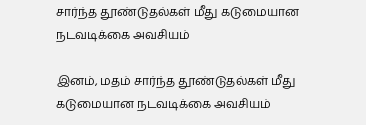சார்ந்த தூண்டுதல்கள் மீது கடுமையான நடவடிக்கை அவசியம்

இனம், மதம் சார்ந்த தூண்டுதல்கள் மீது கடுமையான நடவடிக்கை அவசியம்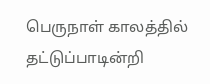பெருநாள் காலத்தில் தட்டுப்பாடின்றி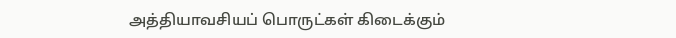அத்தியாவசியப் பொருட்கள் கிடைக்கும்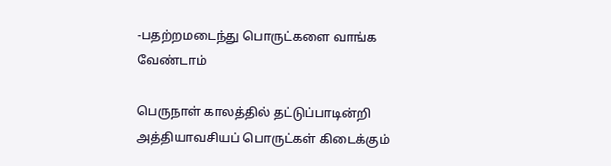-பதற்றமடைந்து பொருட்களை வாங்க வேண்டாம்

பெருநாள் காலத்தில் தட்டுப்பாடின்றி அத்தியாவசியப் பொருட்கள் கிடைக்கும்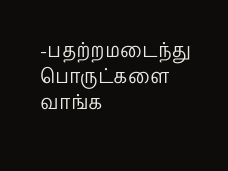-பதற்றமடைந்து பொருட்களை வாங்க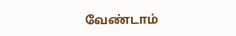வேண்டாம்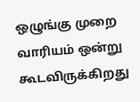ஒழுங்கு முறை வாரியம் ஒன்று கூடவிருக்கிறது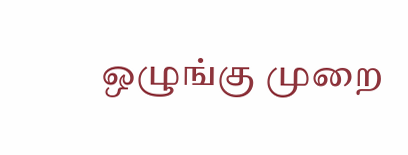ஒழுங்கு முறை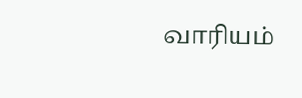வாரியம்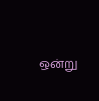ஒன்று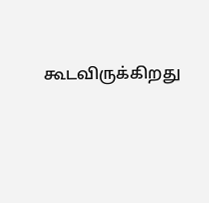கூடவிருக்கிறது